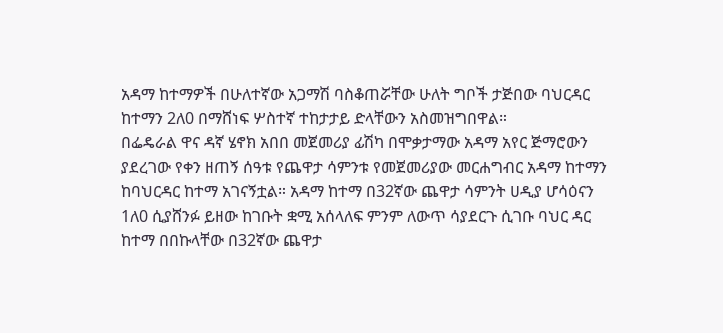አዳማ ከተማዎች በሁለተኛው አጋማሽ ባስቆጠሯቸው ሁለት ግቦች ታጅበው ባህርዳር ከተማን 2ለ0 በማሸነፍ ሦስተኛ ተከታታይ ድላቸውን አስመዝግበዋል።
በፌዴራል ዋና ዳኛ ሄኖክ አበበ መጀመሪያ ፊሽካ በሞቃታማው አዳማ አየር ጅማሮውን ያደረገው የቀን ዘጠኝ ሰዓቱ የጨዋታ ሳምንቱ የመጀመሪያው መርሐግብር አዳማ ከተማን ከባህርዳር ከተማ አገናኝቷል። አዳማ ከተማ በ32ኛው ጨዋታ ሳምንት ሀዲያ ሆሳዕናን 1ለ0 ሲያሸንፉ ይዘው ከገቡት ቋሚ አሰላለፍ ምንም ለውጥ ሳያደርጉ ሲገቡ ባህር ዳር ከተማ በበኩላቸው በ32ኛው ጨዋታ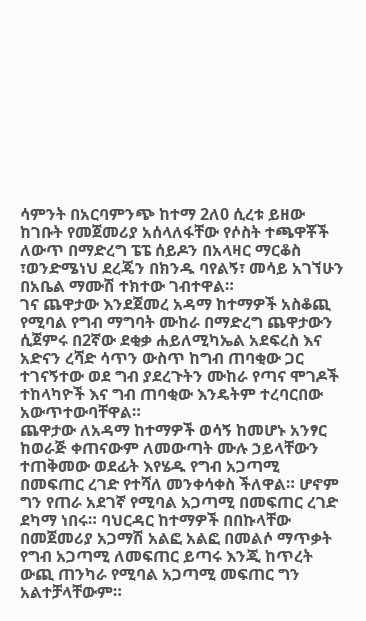ሳምንት በአርባምንጭ ከተማ 2ለ0 ሲረቱ ይዘው ከገቡት የመጀመሪያ አሰላለፋቸው የሶስት ተጫዋቾች ለውጥ በማድረግ ፔፔ ሰይዶን በአላዛር ማርቆስ ፣ወንድሜነህ ደረጄን በክንዱ ባየልኝ፣ መሳይ አገኘሁን በአቤል ማሙሽ ተክተው ገብተዋል።
ገና ጨዋታው እንደጀመረ አዳማ ከተማዎች አስቆጪ የሚባል የግብ ማግባት ሙከራ በማድረግ ጨዋታውን ሲጀምሩ በ2ኛው ደቂቃ ሐይለሚካኤል አደፍረስ እና አድናን ረሻድ ሳጥን ውስጥ ከግብ ጠባቂው ጋር ተገናኝተው ወደ ግብ ያደረጉትን ሙከራ የጣና ሞገዶች ተከላካዮች እና ግብ ጠባቂው እንዴትም ተረባርበው አውጥተውባቸዋል።
ጨዋታው ለአዳማ ከተማዎች ወሳኝ ከመሆኑ አንፃር ከወራጅ ቀጠናውም ለመውጣት ሙሉ ኃይላቸውን ተጠቅመው ወደፊት እየሄዱ የግብ አጋጣሚ በመፍጠር ረገድ የተሻለ መንቀሳቀስ ችለዋል። ሆኖም ግን የጠራ አደገኛ የሚባል አጋጣሚ በመፍጠር ረገድ ደካማ ነበሩ። ባህርዳር ከተማዎች በበኩላቸው በመጀመሪያ አጋማሽ አልፎ አልፎ በመልሶ ማጥቃት የግብ አጋጣሚ ለመፍጠር ይጣሩ እንጂ ከጥረት ውጪ ጠንካራ የሚባል አጋጣሚ መፍጠር ግን አልተቻላቸውም።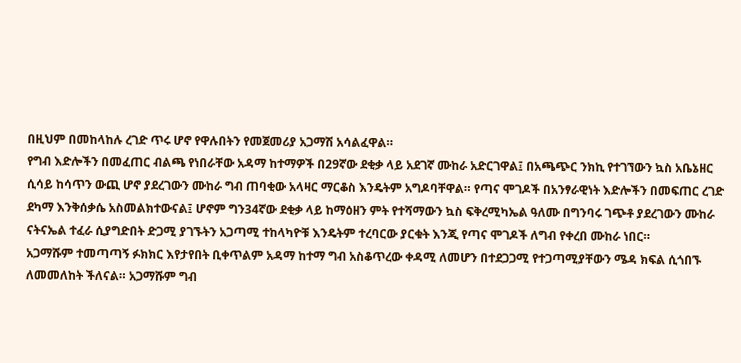በዚህም በመከላከሉ ረገድ ጥሩ ሆኖ የዋሉበትን የመጀመሪያ አጋማሽ አሳልፈዋል።
የግብ እድሎችን በመፈጠር ብልጫ የነበራቸው አዳማ ከተማዎች በ29ኛው ደቂቃ ላይ አደገኛ ሙከራ አድርገዋል፤ በአጫጭር ንክኪ የተገኘውን ኳስ አቤኔዘር ሲሳይ ከሳጥን ውጪ ሆኖ ያደረገውን ሙከራ ግብ ጠባቂው አላዛር ማርቆስ እንዴትም አግዶባቸዋል። የጣና ሞገዶች በአንፃራዊነት እድሎችን በመፍጠር ረገድ ደካማ እንቅሰቃሴ አስመልክተውናል፤ ሆኖም ግን34ኛው ደቂቃ ላይ ከማዕዘን ምት የተሻማውን ኳስ ፍቅረሚካኤል ዓለሙ በግንባሩ ገጭቶ ያደረገውን ሙከራ ናትናኤል ተፈራ ሲያግድበት ድጋሚ ያገኙትን አጋጣሚ ተከላካዮቹ እንዴትም ተረባርው ያርቁት እንጂ የጣና ሞገዶች ለግብ የቀረበ ሙከራ ነበር።
አጋማሹም ተመጣጣኝ ፉክክር እየታየበት ቢቀጥልም አዳማ ከተማ ግብ አስቆጥረው ቀዳሚ ለመሆን በተደጋጋሚ የተጋጣሚያቸውን ሜዳ ክፍል ሲጎበኙ ለመመለከት ችለናል። አጋማሹም ግብ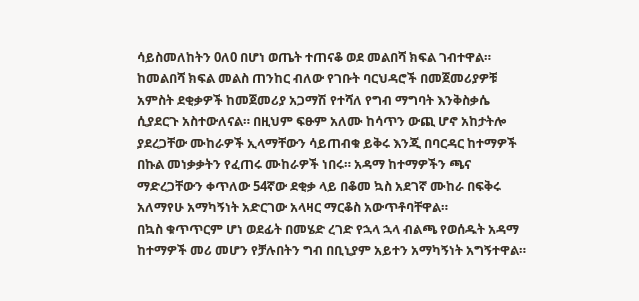ሳይስመለከትን 0ለ0 በሆነ ወጤት ተጠናቆ ወደ መልበሻ ክፍል ገብተዋል።
ከመልበሻ ክፍል መልስ ጠንከር ብለው የገቡት ባርህዳሮች በመጀመሪያዎቹ አምስት ደቂቃዎች ከመጀመሪያ አጋማሽ የተሻለ የግብ ማግባት እንቅስቃሴ ሲያደርጉ አስተውለናል። በዚህም ፍፁም አለሙ ከሳጥን ውጪ ሆኖ አከታትሎ ያደረጋቸው ሙከራዎች ኢላማቸውን ሳይጠብቁ ይቅሩ እንጂ በባርዳር ከተማዎች በኩል መነቃቃትን የፈጠሩ ሙከራዎች ነበሩ። አዳማ ከተማዎችን ጫና ማድረጋቸውን ቀጥለው 54ኛው ደቂቃ ላይ በቆመ ኳስ አደገኛ ሙከራ በፍቅሩ አለማየሁ አማካኝነት አድርገው አላዛር ማርቆስ አውጥቶባቸዋል።
በኳስ ቁጥጥርም ሆነ ወደፊት በመሄድ ረገድ የኋላ ኋላ ብልጫ የወሰዱት አዳማ ከተማዎች መሪ መሆን የቻሉበትን ግብ በቢኒያም አይተን አማካኝነት አግኝተዋል።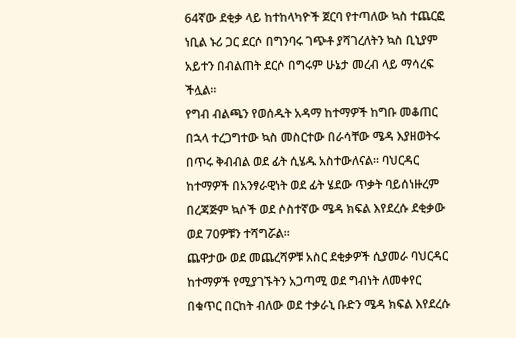64ኛው ደቂቃ ላይ ከተከላካዮች ጀርባ የተጣለው ኳስ ተጨርፎ ነቢል ኑሪ ጋር ደርሶ በግንባሩ ገጭቶ ያሻገረለትን ኳስ ቢኒያም አይተን በብልጠት ደርሶ በግሩም ሁኔታ መረብ ላይ ማሳረፍ ችሏል።
የግብ ብልጫን የወሰዱት አዳማ ከተማዎች ከግቡ መቆጠር በኋላ ተረጋግተው ኳስ መስርተው በራሳቸው ሜዳ እያዘወትሩ በጥሩ ቅብብል ወደ ፊት ሲሄዱ አስተውለናል። ባህርዳር ከተማዎች በአንፃራዊነት ወደ ፊት ሄደው ጥቃት ባይሰነዙረም በረጃጅም ኳሶች ወደ ሶስተኛው ሜዳ ክፍል እየደረሱ ደቂቃው ወደ 70ዎቹን ተሻግሯል።
ጨዋታው ወደ መጨረሻዎቹ አስር ደቂቃዎች ሲያመራ ባህርዳር ከተማዎች የሚያገኙትን አጋጣሚ ወደ ግብነት ለመቀየር በቁጥር በርከት ብለው ወደ ተቃራኒ ቡድን ሜዳ ክፍል እየደረሱ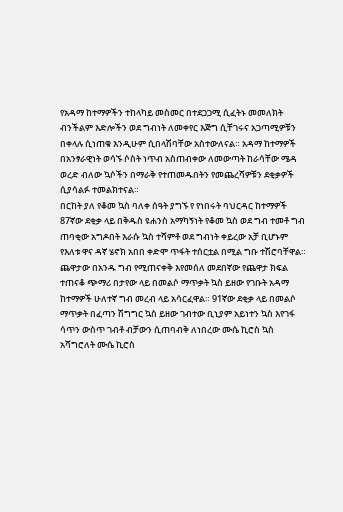የአዳማ ከተማዎችን ተከላካይ መስመር በተደጋጋሚ ሲፈትኑ መመለክት ብንችልም እድሎችን ወደ ግብነት ለመቀየር እጅግ ሲቸገሩና አጋጣሚዎቹን በቀላሉ ሲነጠቁ እንዲሁም ሲበላሽባቸው አስተውለናል። አዳማ ከተማዎች በአንፃራዊነት ወሳኙ ሶስት ነጥብ አስጠብቀው ለመውጣት ከራሳቸው ሜዳ ወረድ ብለው ኳሶችን በማራቅ የተጠመዱበትን የመጨረሻዎቹን ደቂቃዎች ሲያሳልፉ ተመልክተናል።
በርከት ያለ የቆመ ኳስ ባለቀ ሰዓት ያግኙ የ የነበሩት ባህርዳር ከተማዎች 87ኛው ደቂቃ ላይ በቅዱስ ዩሐንስ አማካኝነት የቆመ ኳስ ወደ ግብ ተመቶ ግብ ጠባቂው አግዶበት እራሱ ኳስ ተሻምቶ ወደ ግብነት ቀይረው አቻ ቢሆኑም የእለቱ ዋና ዳኛ ሄኖክ አበበ ቀድሞ ጥፋት ተሰርቷል በሚል ግቡ ተሽሮባቸዋል።
ጨዋታው በአንዱ ግብ የሚጠናቀቅ እየመሰለ መደበኛው የጨዋታ ክፍል ተጠናቆ ጭማሪ በታየው ላይ በመልሶ ማጥቃት ኳስ ይዘው የገቡት አዳማ ከተማዎች ሁለተኛ ግብ መረብ ላይ አሳርፈዋል። 91ኛው ደቂቃ ላይ በመልሶ ማጥቃት በፈጣን ሽግግር ኳስ ይዘው ገብተው ቢኒያም አይነተን ኳስ እየገፋ ሳጥን ውስጥ ገብቶ ብቻውን ሲጠባብቅ ለነበረው ሙሴ ኪሮስ ኳስ አሻግሮለት ሙሴ ኪሮስ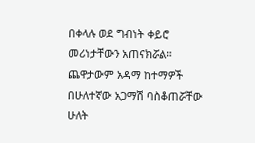በቀላሉ ወደ ግብነት ቀይሮ መሪነታቸውን አጠናክሯል። ጨዋታውም አዳማ ከተማዎች በሁለተኛው አጋማሽ ባስቆጠሯቸው ሁለት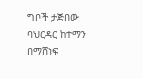ግቦች ታጅበው ባህርዳር ከተማን በማሸነፍ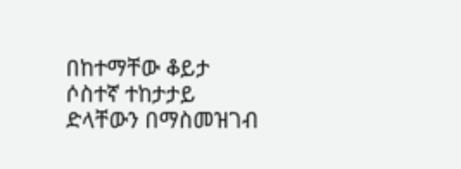በከተማቸው ቆይታ ሶስተኛ ተከታታይ ድላቸውን በማስመዝገብ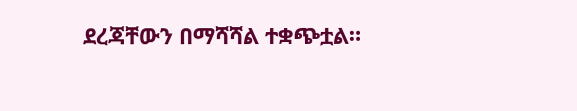ደረጃቸውን በማሻሻል ተቋጭቷል።